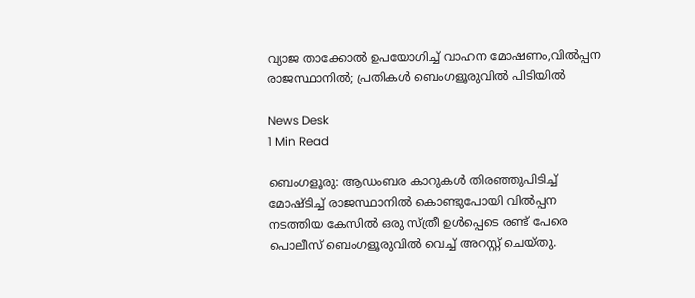വ്യാജ താക്കോല്‍ ഉപയോഗിച്ച് വാഹന മോഷണം,വിൽപ്പന രാജസ്ഥാനിൽ; പ്രതികള്‍ ബെംഗളൂരുവിൽ പിടിയിൽ

News Desk
1 Min Read

ബെംഗളൂരു: ആഡംബര കാറുകള്‍ തിരഞ്ഞുപിടിച്ച് മോഷ്ടിച്ച് രാജസ്ഥാനില്‍ കൊണ്ടുപോയി വിൽപ്പന നടത്തിയ കേസിൽ ഒരു സ്ത്രീ ഉള്‍പ്പെടെ രണ്ട് പേരെ പൊലീസ് ബെംഗളൂരുവിൽ വെച്ച് അറസ്റ്റ് ചെയ്തു.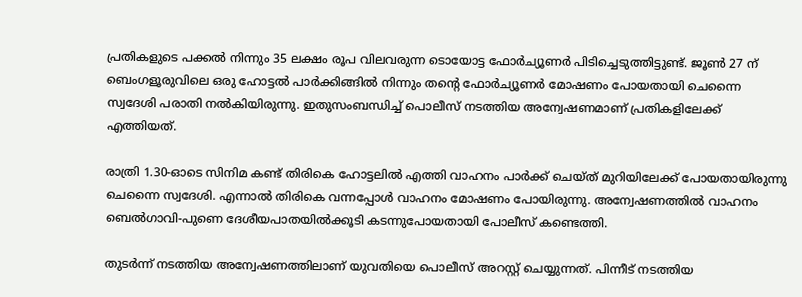പ്രതികളുടെ പക്കല്‍ നിന്നും 35 ലക്ഷം രൂപ വിലവരുന്ന ടൊയോട്ട ഫോര്‍ച്യൂണര്‍ പിടിച്ചെടുത്തിട്ടുണ്ട്. ജൂണ്‍ 27 ന് ബെംഗളൂരുവിലെ ഒരു ഹോട്ടല്‍ പാര്‍ക്കിങ്ങില്‍ നിന്നും തൻ്റെ ഫോര്‍ച്യൂണര്‍ മോഷണം പോയതായി ചെന്നൈ സ്വദേശി പരാതി നല്‍കിയിരുന്നു. ഇതുസംബന്ധിച്ച് പൊലീസ് നടത്തിയ അന്വേഷണമാണ് പ്രതികളിലേക്ക് എത്തിയത്.

രാത്രി 1.30-ഓടെ സിനിമ കണ്ട് തിരികെ ഹോട്ടലില്‍ എത്തി വാഹനം പാര്‍ക്ക് ചെയ്ത് മുറിയിലേക്ക് പോയതായിരുന്നു ചെന്നൈ സ്വദേശി. എന്നാല്‍ തിരികെ വന്നപ്പോള്‍ വാഹനം മോഷണം പോയിരുന്നു. അന്വേഷണത്തില്‍ വാഹനം ബെല്‍ഗാവി-പുണെ ദേശീയപാതയില്‍ക്കൂടി കടന്നുപോയതായി പോലീസ് കണ്ടെത്തി.

തുടര്‍ന്ന് നടത്തിയ അന്വേഷണത്തിലാണ് യുവതിയെ പൊലീസ് അറസ്റ്റ് ചെയ്യുന്നത്. പിന്നീട് നടത്തിയ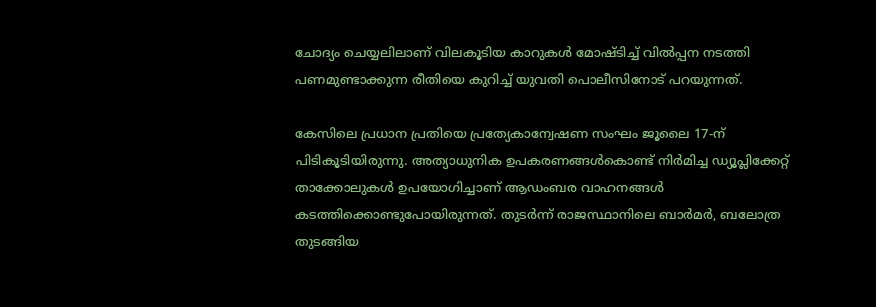ചോദ്യം ചെയ്യലിലാണ് വിലകൂടിയ കാറുകള്‍ മോഷ്ടിച്ച് വില്‍പ്പന നടത്തി പണമുണ്ടാക്കുന്ന രീതിയെ കുറിച്ച് യുവതി പൊലീസിനോട് പറയുന്നത്.

കേസിലെ പ്രധാന പ്രതിയെ പ്രത്യേകാന്വേഷണ സംഘം ജൂലൈ 17-ന് പിടികൂടിയിരുന്നു. അത്യാധുനിക ഉപകരണങ്ങള്‍കൊണ്ട് നിര്‍മിച്ച ഡ്യൂപ്ലിക്കേറ്റ് താക്കോലുകള്‍ ഉപയോഗിച്ചാണ് ആഡംബര വാഹനങ്ങള്‍ കടത്തിക്കൊണ്ടുപോയിരുന്നത്. തുടര്‍ന്ന് രാജസ്ഥാനിലെ ബാര്‍മര്‍, ബലോത്ര തുടങ്ങിയ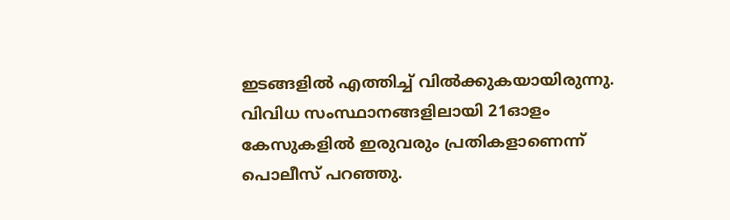ഇടങ്ങളില്‍ എത്തിച്ച് വില്‍ക്കുകയായിരുന്നു. വിവിധ സംസ്ഥാനങ്ങളിലായി 21ഓളം കേസുകളില്‍ ഇരുവരും പ്രതികളാണെന്ന് പൊലീസ് പറഞ്ഞു.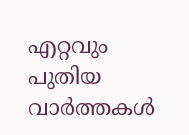എറ്റവും പുതിയ വാർത്തകൾ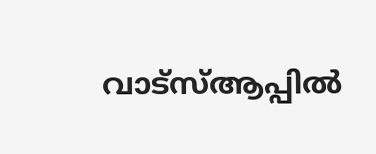വാട്സ്ആപ്പിൽ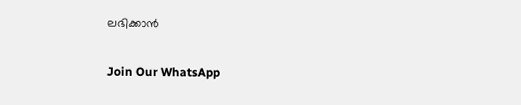ലഭിക്കാൻ

Join Our WhatsApp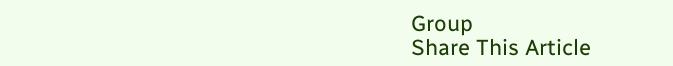Group
Share This Article